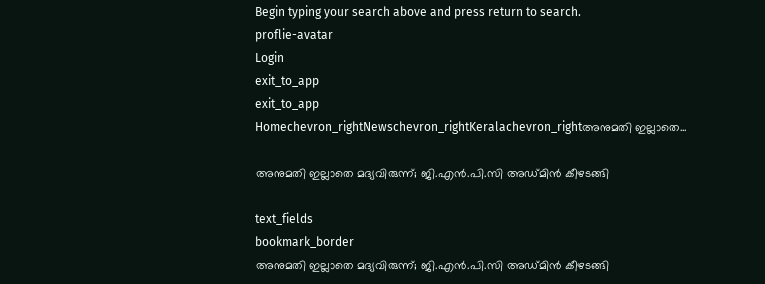Begin typing your search above and press return to search.
proflie-avatar
Login
exit_to_app
exit_to_app
Homechevron_rightNewschevron_rightKeralachevron_rightഅനുമതി ഇല്ലാതെ...

അനുമതി ഇല്ലാതെ മദ്യവിരുന്ന്; ജി.എന്‍.പി.സി അഡ്മിൻ കീഴടങ്ങി

text_fields
bookmark_border
അനുമതി ഇല്ലാതെ മദ്യവിരുന്ന്; ജി.എന്‍.പി.സി അഡ്മിൻ കീഴടങ്ങി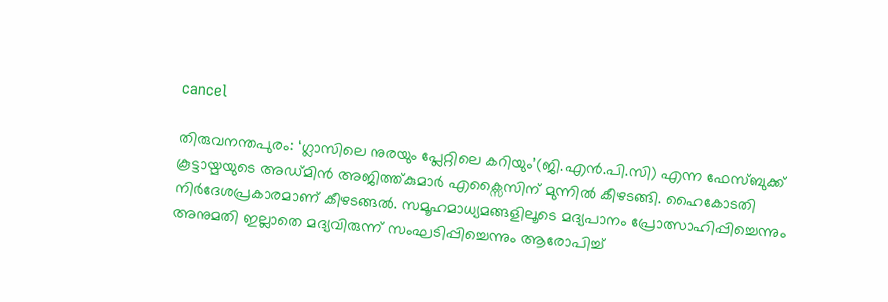cancel

തിരുവനന്തപുരം: ‘ഗ്ലാസിലെ നുരയും പ്ലേറ്റിലെ കറിയും’(ജി.എന്‍.പി.സി) എന്ന ഫേസ്ബുക്ക് കൂട്ടായ്മയുടെ അഡ്മിന്‍ അജിത്ത്കുമാര്‍ എക്സൈസിന് മുന്നില്‍ കീഴടങ്ങി. ഹൈകോടതി നിര്‍ദേശപ്രകാരമാണ് കീഴടങ്ങല്‍. സമൂഹമാധ്യമങ്ങളിലൂടെ മദ്യപാനം പ്രോത്സാഹിപ്പിച്ചെന്നും അനുമതി ഇല്ലാതെ മദ്യവിരുന്ന് സംഘടിപ്പിച്ചെന്നും ആരോപിച്ച്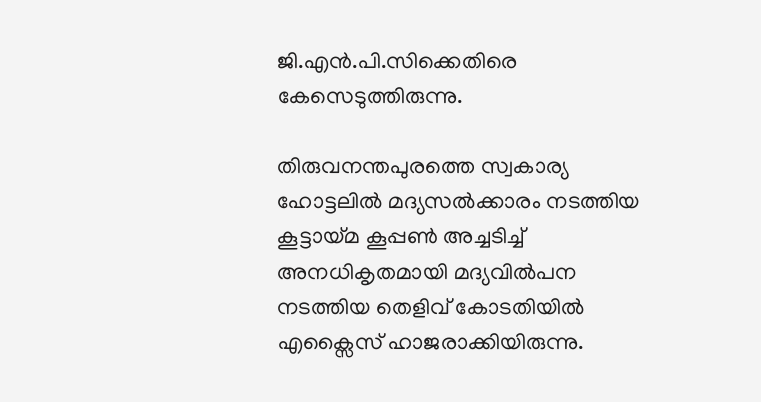ജി.എന്‍.പി.സിക്കെതിരെ കേസെടുത്തിരുന്നു.

തിരുവനന്തപുരത്തെ സ്വകാര്യ ഹോട്ടലില്‍ മദ്യസല്‍ക്കാരം നടത്തിയ കൂട്ടായ്മ കൂപ്പണ്‍ അച്ചടിച്ച് അനധികൃതമായി മദ്യവിൽപന നടത്തിയ തെളിവ് കോടതിയില്‍ എക്സൈസ് ഹാജരാക്കിയിരുന്നു.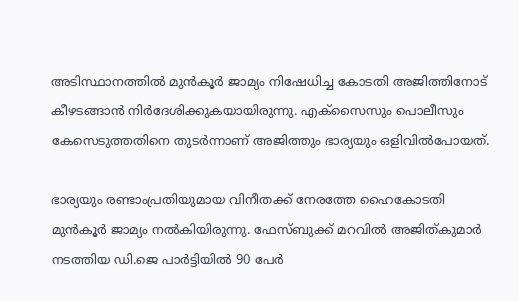അടിസ്ഥാനത്തില്‍ മുന്‍കൂര്‍ ജാമ്യം നിഷേധിച്ച കോടതി അജിത്തിനോട് കീഴടങ്ങാന്‍ നിർദേശിക്കുകയായിരുന്നു. എക്സൈസും പൊലീസും കേസെടുത്തതിനെ തുടർന്നാണ് അജിത്തും ഭാര്യയും ഒളിവിൽപോയത്.

ഭാര്യയും രണ്ടാംപ്രതിയുമായ വിനീതക്ക് നേരത്തേ ഹൈകോടതി മുൻകൂർ ജാമ്യം നൽകിയിരുന്നു. ഫേസ്ബുക്ക് മറവിൽ അജിത്കുമാർ നടത്തിയ ഡി.ജെ പാർട്ടിയിൽ 90 പേർ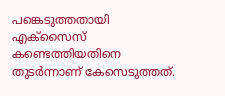പങ്കെടുത്തതായി എക്സൈസ് കണ്ടെത്തിയതിനെ തുടർന്നാണ് കേസെടുത്തത്.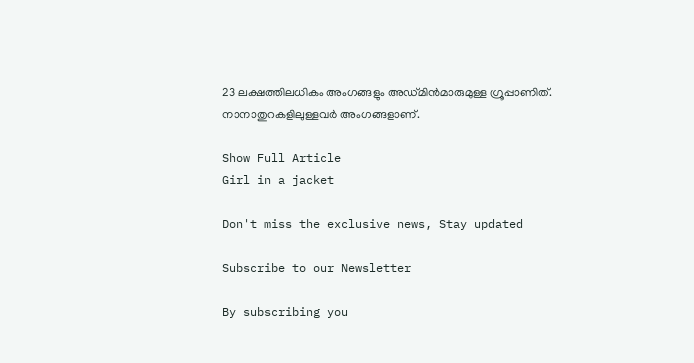23 ലക്ഷത്തിലധികം അംഗങ്ങളും അഡ്മിൻമാരുമുള്ള ഗ്രൂപ്പാണിത്. നാനാതുറകളിലുള്ളവർ അംഗങ്ങളാണ്.

Show Full Article
Girl in a jacket

Don't miss the exclusive news, Stay updated

Subscribe to our Newsletter

By subscribing you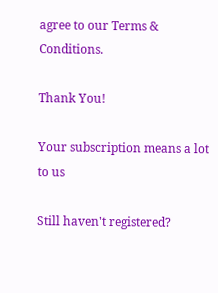agree to our Terms & Conditions.

Thank You!

Your subscription means a lot to us

Still haven't registered?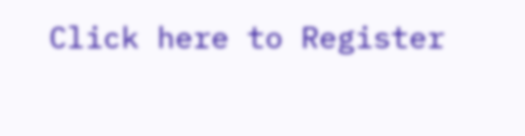Click here to Register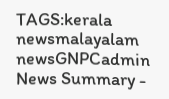TAGS:kerala newsmalayalam newsGNPCadmin
News Summary -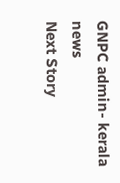GNPC admin- kerala news
Next Story